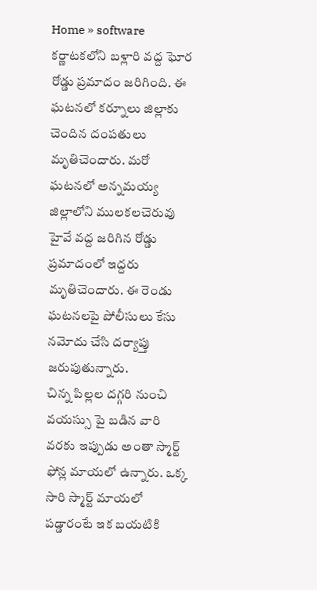Home » software
కర్ణాటకలోని బళ్లారి వద్ద ఘోర రోడ్డు ప్రమాదం జరిగింది. ఈ ఘటనలో కర్నూలు జిల్లాకు చెందిన దంపతులు మృతిచెందారు. మరో ఘటనలో అన్నమయ్య జిల్లాలోని ములకలచెరువు హైవే వద్ద జరిగిన రోడ్డు ప్రమాదంలో ఇద్దరు మృతిచెందారు. ఈ రెండు ఘటనలపై పోలీసులు కేసు నమోదు చేసి దర్యాప్తు జరుపుతున్నారు.
చిన్న పిల్లల దగ్గరి నుంచి వయస్సు పై బడిన వారి వరకు ఇప్పుడు అంతా స్మార్ట్ ఫోన్ల మాయలో ఉన్నారు. ఒక్క సారి స్మార్ట్ మాయలో పడ్డారంటే ఇక బయటికి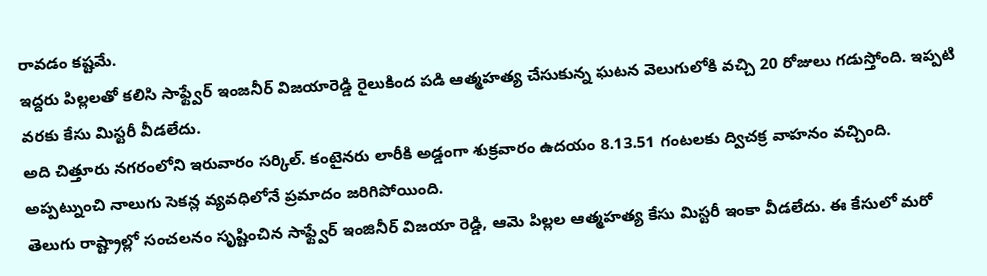రావడం కష్టమే.
ఇద్దరు పిల్లలతో కలిసి సాఫ్ట్వేర్ ఇంజనీర్ విజయారెడ్డి రైలుకింద పడి ఆత్మహత్య చేసుకున్న ఘటన వెలుగులోకి వచ్చి 20 రోజులు గడుస్తోంది. ఇప్పటి వరకు కేసు మిస్టరీ వీడలేదు.
అది చిత్తూరు నగరంలోని ఇరువారం సర్కిల్. కంటైనరు లారీకి అడ్డంగా శుక్రవారం ఉదయం 8.13.51 గంటలకు ద్విచక్ర వాహనం వచ్చింది. అప్పట్నుంచి నాలుగు సెకన్ల వ్యవధిలోనే ప్రమాదం జరిగిపోయింది.
తెలుగు రాష్ట్రాల్లో సంచలనం సృష్టించిన సాఫ్ట్వేర్ ఇంజినీర్ విజయా రెడ్డి, ఆమె పిల్లల ఆత్మహత్య కేసు మిస్టరీ ఇంకా వీడలేదు. ఈ కేసులో మరో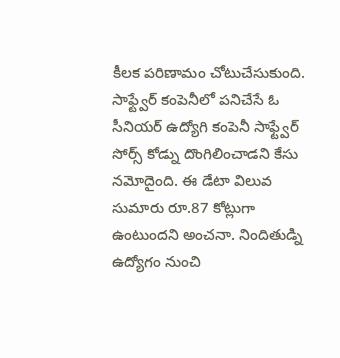కీలక పరిణామం చోటుచేసుకుంది.
సాఫ్ట్వేర్ కంపెనీలో పనిచేసే ఓ సీనియర్ ఉద్యోగి కంపెనీ సాఫ్ట్వేర్ సోర్స్ కోడ్ను దొంగిలించాడని కేసు నమోదైంది. ఈ డేటా విలువ సుమారు రూ.87 కోట్లుగా ఉంటుందని అంచనా. నిందితుడ్ని ఉద్యోగం నుంచి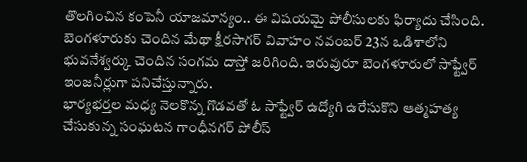తొలగించిన కంపెనీ యాజమాన్యం.. ఈ విషయమై పోలీసులకు ఫిర్యాదు చేసింది.
బెంగళూరుకు చెందిన మేథా క్షీరసాగర్ వివాహం నవంబర్ 23న ఒడిశాలోని భువనేశ్వర్కు చెందిన సంగమ దాస్తో జరిగింది. ఇరువురూ బెంగళూరులో సాఫ్ట్వేర్ ఇంజనీర్లుగా పనిచేస్తున్నారు.
భార్యభర్తల మధ్య నెలకొన్న గొడవతో ఓ సాఫ్ట్వేర్ ఉద్యోగి ఉరేసుకొని ఆత్మహత్య చేసుకున్న సంఘటన గాంధీనగర్ పోలీస్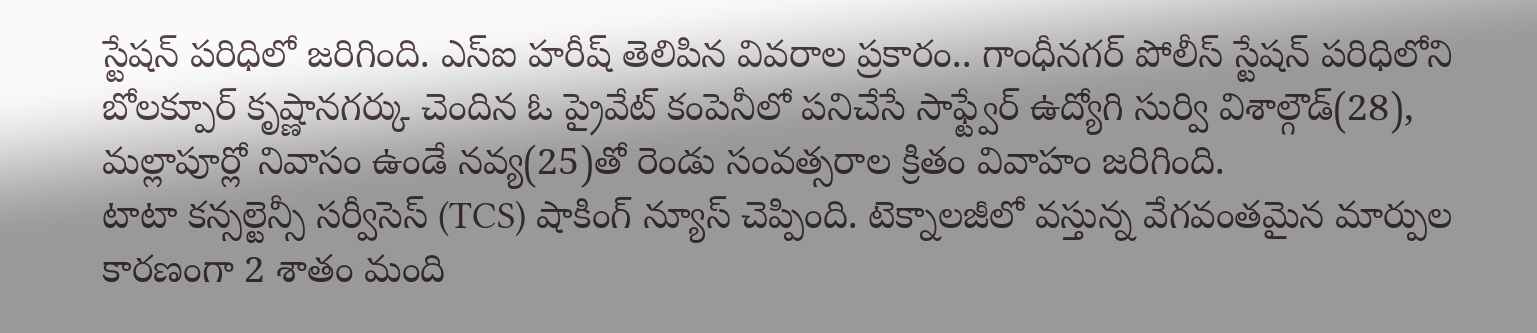స్టేషన్ పరిధిలో జరిగింది. ఎస్ఐ హరీష్ తెలిపిన వివరాల ప్రకారం.. గాంధీనగర్ పోలీస్ స్టేషన్ పరిధిలోని బోలక్పూర్ కృష్ణానగర్కు చెందిన ఓ ప్రైవేట్ కంపెనీలో పనిచేసే సాఫ్ట్వేర్ ఉద్యోగి సుర్వి విశాల్గౌడ్(28), మల్లాపూర్లో నివాసం ఉండే నవ్య(25)తో రెండు సంవత్సరాల క్రితం వివాహం జరిగింది.
టాటా కన్సల్టెన్సీ సర్వీసెస్ (TCS) షాకింగ్ న్యూస్ చెప్పింది. టెక్నాలజీలో వస్తున్న వేగవంతమైన మార్పుల కారణంగా 2 శాతం మంది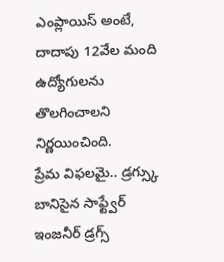ఎంప్లాయిస్ అంటే, దాదాపు 12వేల మంది ఉద్యోగులను తొలగించాలని నిర్ణయించింది.
ప్రేమ విఫలమై.. డ్రగ్స్కు బానిసైన సాఫ్ట్వేర్ ఇంజనీర్ డ్రగ్స్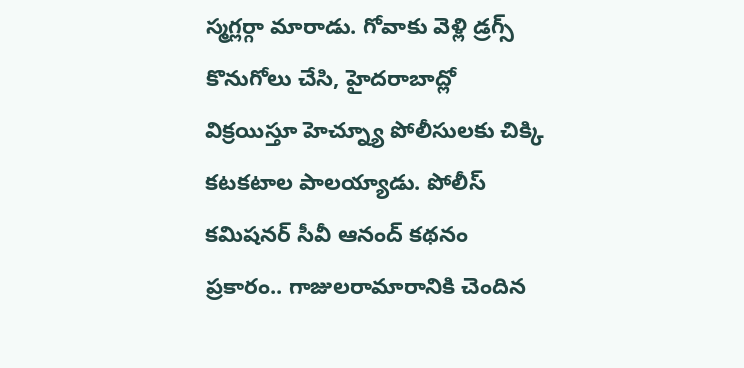స్మగ్లర్గా మారాడు. గోవాకు వెళ్లి డ్రగ్స్ కొనుగోలు చేసి, హైదరాబాద్లో విక్రయిస్తూ హెచ్న్యూ పోలీసులకు చిక్కి కటకటాల పాలయ్యాడు. పోలీస్ కమిషనర్ సీవీ ఆనంద్ కథనం ప్రకారం.. గాజులరామారానికి చెందిన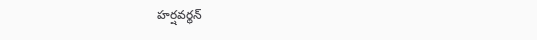హర్షవర్థన్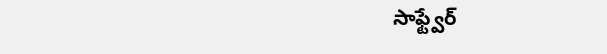సాఫ్ట్వేర్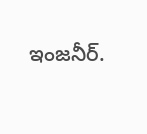ఇంజనీర్.